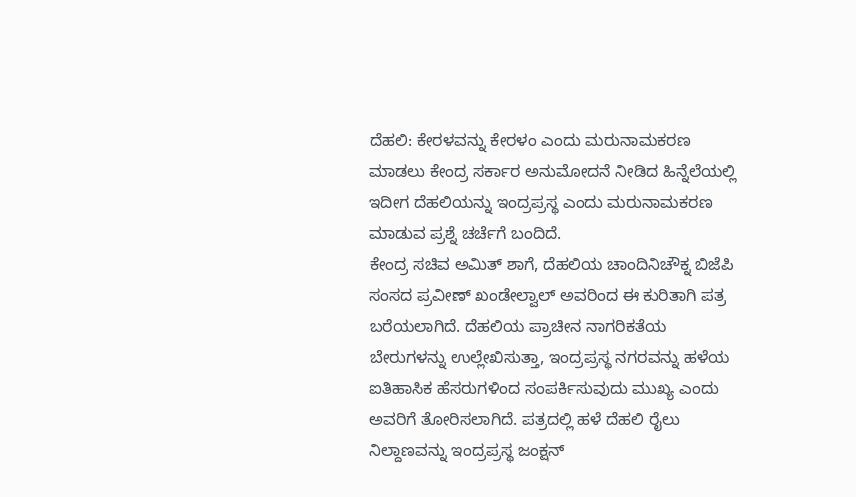ದೆಹಲಿ: ಕೇರಳವನ್ನು ಕೇರಳಂ ಎಂದು ಮರುನಾಮಕರಣ ಮಾಡಲು ಕೇಂದ್ರ ಸರ್ಕಾರ ಅನುಮೋದನೆ ನೀಡಿದ ಹಿನ್ನೆಲೆಯಲ್ಲಿ ಇದೀಗ ದೆಹಲಿಯನ್ನು ಇಂದ್ರಪ್ರಸ್ಥ ಎಂದು ಮರುನಾಮಕರಣ ಮಾಡುವ ಪ್ರಶ್ನೆ ಚರ್ಚೆಗೆ ಬಂದಿದೆ.
ಕೇಂದ್ರ ಸಚಿವ ಅಮಿತ್ ಶಾಗೆ, ದೆಹಲಿಯ ಚಾಂದಿನಿಚೌಕ್ನ ಬಿಜೆಪಿ ಸಂಸದ ಪ್ರವೀಣ್ ಖಂಡೇಲ್ವಾಲ್ ಅವರಿಂದ ಈ ಕುರಿತಾಗಿ ಪತ್ರ ಬರೆಯಲಾಗಿದೆ. ದೆಹಲಿಯ ಪ್ರಾಚೀನ ನಾಗರಿಕತೆಯ ಬೇರುಗಳನ್ನು ಉಲ್ಲೇಖಿಸುತ್ತಾ, ಇಂದ್ರಪ್ರಸ್ಥ ನಗರವನ್ನು ಹಳೆಯ ಐತಿಹಾಸಿಕ ಹೆಸರುಗಳಿಂದ ಸಂಪರ್ಕಿಸುವುದು ಮುಖ್ಯ ಎಂದು ಅವರಿಗೆ ತೋರಿಸಲಾಗಿದೆ. ಪತ್ರದಲ್ಲಿ ಹಳೆ ದೆಹಲಿ ರೈಲು ನಿಲ್ದಾಣವನ್ನು ಇಂದ್ರಪ್ರಸ್ಥ ಜಂಕ್ಷನ್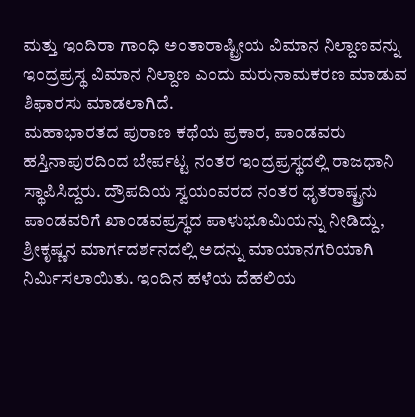ಮತ್ತು ಇಂದಿರಾ ಗಾಂಧಿ ಅಂತಾರಾಷ್ಟ್ರೀಯ ವಿಮಾನ ನಿಲ್ದಾಣವನ್ನು ಇಂದ್ರಪ್ರಸ್ಥ ವಿಮಾನ ನಿಲ್ದಾಣ ಎಂದು ಮರುನಾಮಕರಣ ಮಾಡುವ ಶಿಫಾರಸು ಮಾಡಲಾಗಿದೆ.
ಮಹಾಭಾರತದ ಪುರಾಣ ಕಥೆಯ ಪ್ರಕಾರ, ಪಾಂಡವರು ಹಸ್ತಿನಾಪುರದಿಂದ ಬೇರ್ಪಟ್ಟ ನಂತರ ಇಂದ್ರಪ್ರಸ್ಥದಲ್ಲಿ ರಾಜಧಾನಿ ಸ್ಥಾಪಿಸಿದ್ದರು. ದ್ರೌಪದಿಯ ಸ್ವಯಂವರದ ನಂತರ ಧೃತರಾಷ್ಟ್ರನು ಪಾಂಡವರಿಗೆ ಖಾಂಡವಪ್ರಸ್ಥದ ಪಾಳುಭೂಮಿಯನ್ನು ನೀಡಿದ್ದು, ಶ್ರೀಕೃಷ್ಣನ ಮಾರ್ಗದರ್ಶನದಲ್ಲಿ ಅದನ್ನು ಮಾಯಾನಗರಿಯಾಗಿ ನಿರ್ಮಿಸಲಾಯಿತು. ಇಂದಿನ ಹಳೆಯ ದೆಹಲಿಯ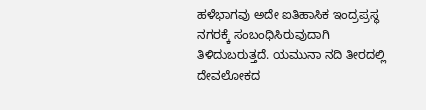ಹಳೆಭಾಗವು ಅದೇ ಐತಿಹಾಸಿಕ ಇಂದ್ರಪ್ರಸ್ಥ ನಗರಕ್ಕೆ ಸಂಬಂಧಿಸಿರುವುದಾಗಿ ತಿಳಿದುಬರುತ್ತದೆ. ಯಮುನಾ ನದಿ ತೀರದಲ್ಲಿ ದೇವಲೋಕದ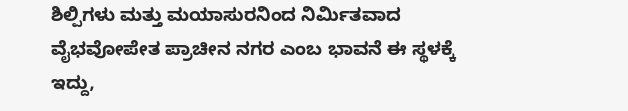ಶಿಲ್ಪಿಗಳು ಮತ್ತು ಮಯಾಸುರನಿಂದ ನಿರ್ಮಿತವಾದ ವೈಭವೋಪೇತ ಪ್ರಾಚೀನ ನಗರ ಎಂಬ ಭಾವನೆ ಈ ಸ್ಥಳಕ್ಕೆ ಇದ್ದು,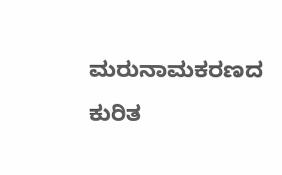ಮರುನಾಮಕರಣದ ಕುರಿತ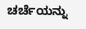ಚರ್ಚೆಯನ್ನು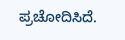ಪ್ರಚೋದಿಸಿದೆ.